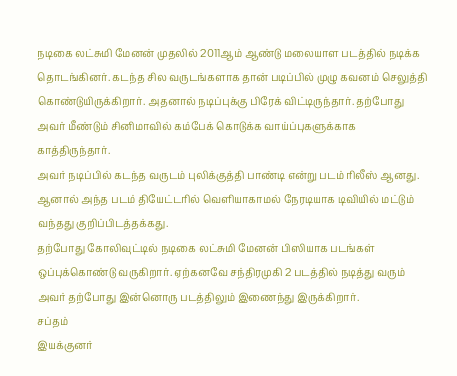நடிகை லட்சுமி மேனன் முதலில் 2011ஆம் ஆண்டு மலையாள படத்தில் நடிக்க தொடங்கினர். கடந்த சில வருடங்களாக தான் படிப்பில் முழு கவனம் செலுத்தி கொண்டுயிருக்கிறார். அதனால் நடிப்புக்கு பிரேக் விட்டிருந்தார். தற்போது அவர் மீண்டும் சினிமாவில் கம்பேக் கொடுக்க வாய்ப்புகளுக்காக காத்திருந்தார்.
அவர் நடிப்பில் கடந்த வருடம் புலிக்குத்தி பாண்டி என்று படம் ரிலீஸ் ஆனது. ஆனால் அந்த படம் தியேட்டரில் வெளியாகாமல் நேரடியாக டிவியில் மட்டும் வந்தது குறிப்பிடத்தக்கது.
தற்போது கோலிவுட்டில் நடிகை லட்சுமி மேனன் பிஸியாக படங்கள் ஒப்புக்கொண்டு வருகிறார். ஏற்கனவே சந்திரமுகி 2 படத்தில் நடித்து வரும் அவர் தற்போது இன்னொரு படத்திலும் இணைந்து இருக்கிறார்.
சப்தம்
இயக்குனர்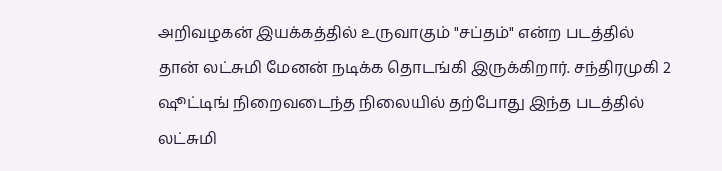அறிவழகன் இயக்கத்தில் உருவாகும் "சப்தம்" என்ற படத்தில் தான் லட்சுமி மேனன் நடிக்க தொடங்கி இருக்கிறார். சந்திரமுகி 2 ஷூட்டிங் நிறைவடைந்த நிலையில் தற்போது இந்த படத்தில் லட்சுமி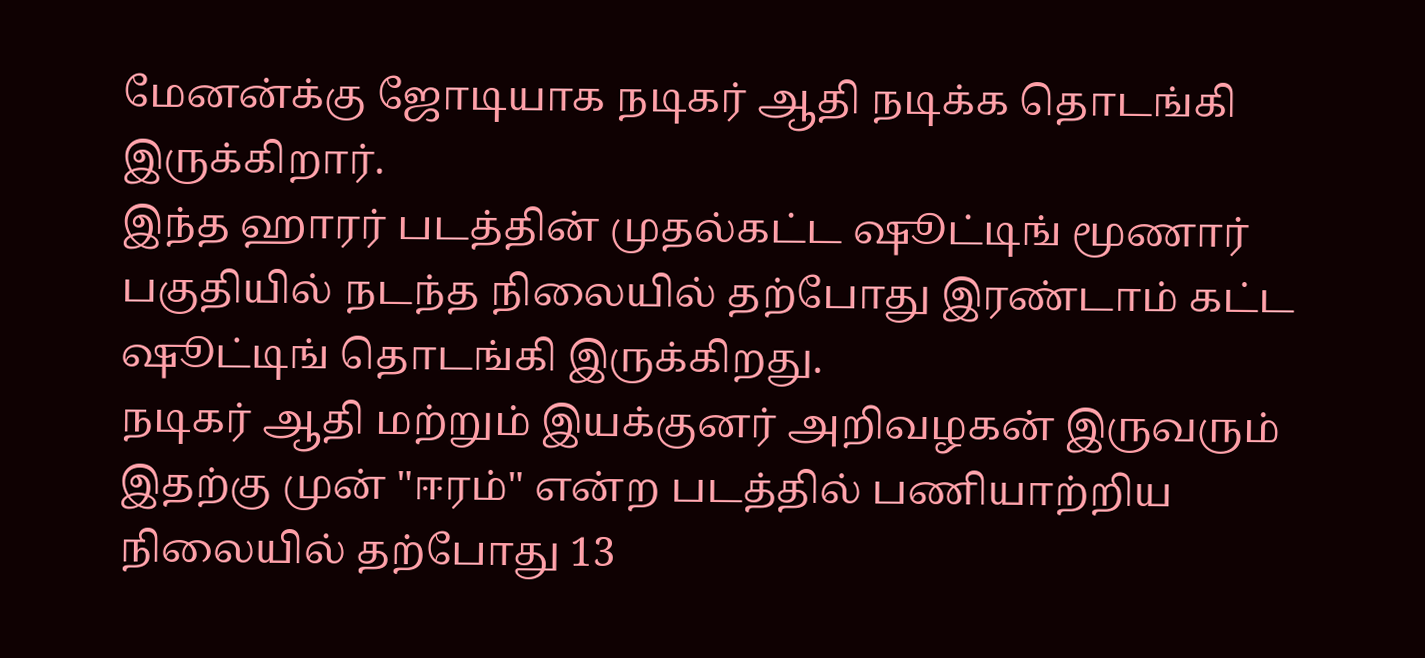மேனன்க்கு ஜோடியாக நடிகர் ஆதி நடிக்க தொடங்கி இருக்கிறார்.
இந்த ஹாரர் படத்தின் முதல்கட்ட ஷூட்டிங் மூணார் பகுதியில் நடந்த நிலையில் தற்போது இரண்டாம் கட்ட ஷூட்டிங் தொடங்கி இருக்கிறது.
நடிகர் ஆதி மற்றும் இயக்குனர் அறிவழகன் இருவரும் இதற்கு முன் "ஈரம்" என்ற படத்தில் பணியாற்றிய நிலையில் தற்போது 13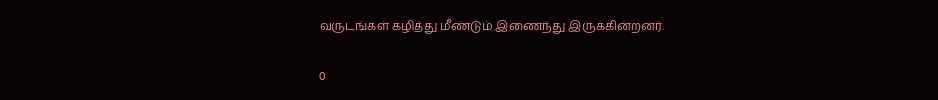வருடங்கள் கழித்து மீண்டும் இணைந்து இருக்கின்றனர்.

0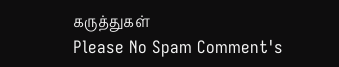கருத்துகள்
Please No Spam Comment's